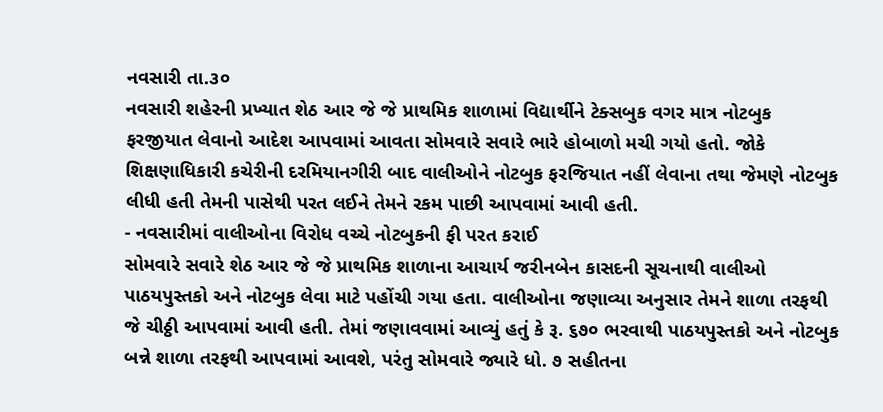નવસારી તા.૩૦
નવસારી શહેરની પ્રખ્યાત શેઠ આર જે જે પ્રાથમિક શાળામાં વિદ્યાર્થીને ટેક્સબુક વગર માત્ર નોટબુક ફરજીયાત લેવાનો આદેશ આપવામાં આવતા સોમવારે સવારે ભારે હોબાળો મચી ગયો હતો. જોકે શિક્ષણાધિકારી કચેરીની દરમિયાનગીરી બાદ વાલીઓને નોટબુક ફરજિયાત નહીં લેવાના તથા જેમણે નોટબુક લીધી હતી તેમની પાસેથી પરત લઈને તેમને રકમ પાછી આપવામાં આવી હતી.
- નવસારીમાં વાલીઓના વિરોધ વચ્ચે નોટબુકની ફી પરત કરાઈ
સોમવારે સવારે શેઠ આર જે જે પ્રાથમિક શાળાના આચાર્ય જરીનબેન કાસદની સૂચનાથી વાલીઓ પાઠયપુસ્તકો અને નોટબુક લેવા માટે પહોંચી ગયા હતા. વાલીઓના જણાવ્યા અનુસાર તેમને શાળા તરફથી જે ચીઠ્ઠી આપવામાં આવી હતી. તેમાં જણાવવામાં આવ્યું હતું કે રૂ. ૬૭૦ ભરવાથી પાઠયપુસ્તકો અને નોટબુક બન્ને શાળા તરફથી આપવામાં આવશે, પરંતુ સોમવારે જ્યારે ધો. ૭ સહીતના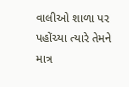વાલીઓ શાળા પર પહોંચ્યા ત્યારે તેમને માત્ર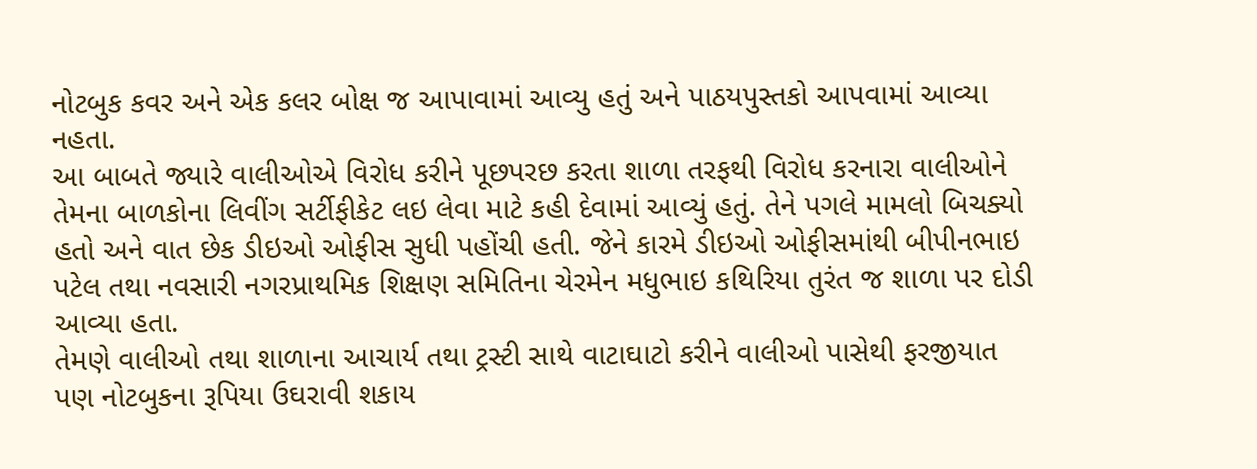નોટબુક કવર અને એક કલર બોક્ષ જ આપાવામાં આવ્યુ હતું અને પાઠયપુસ્તકો આપવામાં આવ્યા નહતા.
આ બાબતે જ્યારે વાલીઓએ વિરોધ કરીને પૂછપરછ કરતા શાળા તરફથી વિરોધ કરનારા વાલીઓને તેમના બાળકોના લિવીંગ સર્ટીફીકેટ લઇ લેવા માટે કહી દેવામાં આવ્યું હતું. તેને પગલે મામલો બિચક્યો હતો અને વાત છેક ડીઇઓ ઓફીસ સુધી પહોંચી હતી. જેને કારમે ડીઇઓ ઓફીસમાંથી બીપીનભાઇ પટેલ તથા નવસારી નગરપ્રાથમિક શિક્ષણ સમિતિના ચેરમેન મધુભાઇ કથિરિયા તુરંત જ શાળા પર દોડી આવ્યા હતા.
તેમણે વાલીઓ તથા શાળાના આચાર્ય તથા ટ્રસ્ટી સાથે વાટાઘાટો કરીને વાલીઓ પાસેથી ફરજીયાત પણ નોટબુકના રૂપિયા ઉઘરાવી શકાય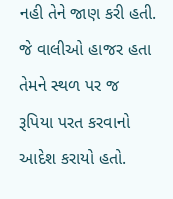નહી તેને જાણ કરી હતી. જે વાલીઓ હાજર હતા તેમને સ્થળ પર જ રૂપિયા પરત કરવાનો આદેશ કરાયો હતો.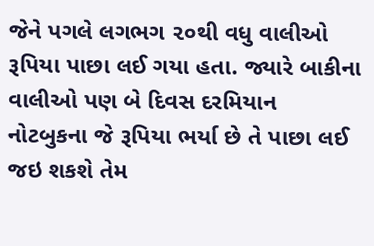જેને પગલે લગભગ ૨૦થી વધુ વાલીઓ રૂપિયા પાછા લઈ ગયા હતા. જ્યારે બાકીના વાલીઓ પણ બે દિવસ દરમિયાન નોટબુકના જે રૂપિયા ભર્યા છે તે પાછા લઈ જઇ શકશે તેમ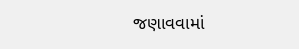જણાવવામાં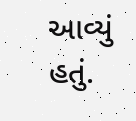આવ્યું હતું.